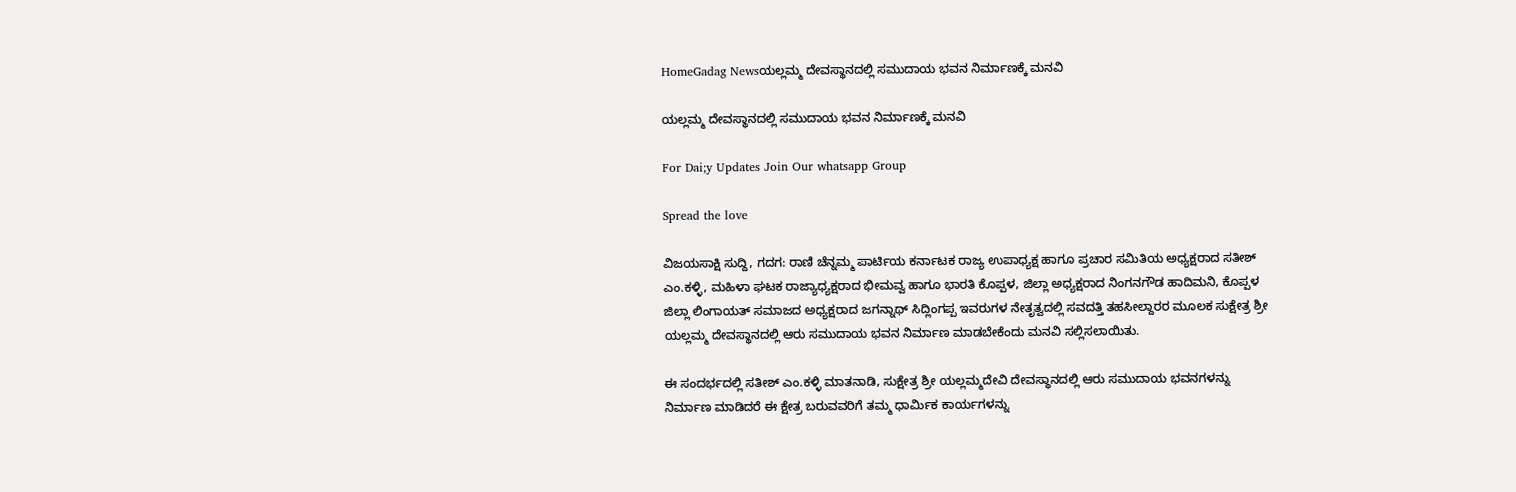HomeGadag Newsಯಲ್ಲಮ್ಮ ದೇವಸ್ಥಾನದಲ್ಲಿ ಸಮುದಾಯ ಭವನ ನಿರ್ಮಾಣಕ್ಕೆ ಮನವಿ

ಯಲ್ಲಮ್ಮ ದೇವಸ್ಥಾನದಲ್ಲಿ ಸಮುದಾಯ ಭವನ ನಿರ್ಮಾಣಕ್ಕೆ ಮನವಿ

For Dai;y Updates Join Our whatsapp Group

Spread the love

ವಿಜಯಸಾಕ್ಷಿ ಸುದ್ದಿ, ಗದಗ: ರಾಣಿ ಚೆನ್ನಮ್ಮ ಪಾರ್ಟಿಯ ಕರ್ನಾಟಕ ರಾಜ್ಯ ಉಪಾಧ್ಯಕ್ಷ ಹಾಗೂ ಪ್ರಚಾರ ಸಮಿತಿಯ ಅಧ್ಯಕ್ಷರಾದ ಸತೀಶ್ ಎಂ.ಕಳ್ಳಿ, ಮಹಿಳಾ ಘಟಕ ರಾಜ್ಯಾಧ್ಯಕ್ಷರಾದ ಭೀಮವ್ವ ಹಾಗೂ ಭಾರತಿ ಕೊಪ್ಪಳ, ಜಿಲ್ಲಾ ಅಧ್ಯಕ್ಷರಾದ ನಿಂಗನಗೌಡ ಹಾದಿಮನಿ, ಕೊಪ್ಪಳ ಜಿಲ್ಲಾ ಲಿಂಗಾಯತ್ ಸಮಾಜದ ಅಧ್ಯಕ್ಷರಾದ ಜಗನ್ನಾಥ್ ಸಿದ್ಲಿಂಗಪ್ಪ ಇವರುಗಳ ನೇತೃತ್ವದಲ್ಲಿ ಸವದತ್ತಿ ತಹಸೀಲ್ದಾರರ ಮೂಲಕ ಸುಕ್ಷೇತ್ರ ಶ್ರೀ ಯಲ್ಲಮ್ಮ ದೇವಸ್ಥಾನದಲ್ಲಿ ಆರು ಸಮುದಾಯ ಭವನ ನಿರ್ಮಾಣ ಮಾಡಬೇಕೆಂದು ಮನವಿ ಸಲ್ಲಿಸಲಾಯಿತು.

ಈ ಸಂದರ್ಭದಲ್ಲಿ ಸತೀಶ್ ಎಂ.ಕಳ್ಳಿ ಮಾತನಾಡಿ, ಸುಕ್ಷೇತ್ರ ಶ್ರೀ ಯಲ್ಲಮ್ಮದೇವಿ ದೇವಸ್ಥಾನದಲ್ಲಿ ಆರು ಸಮುದಾಯ ಭವನಗಳನ್ನು ನಿರ್ಮಾಣ ಮಾಡಿದರೆ ಈ ಕ್ಷೇತ್ರ ಬರುವವರಿಗೆ ತಮ್ಮ ಧಾರ್ಮಿಕ ಕಾರ್ಯಗಳನ್ನು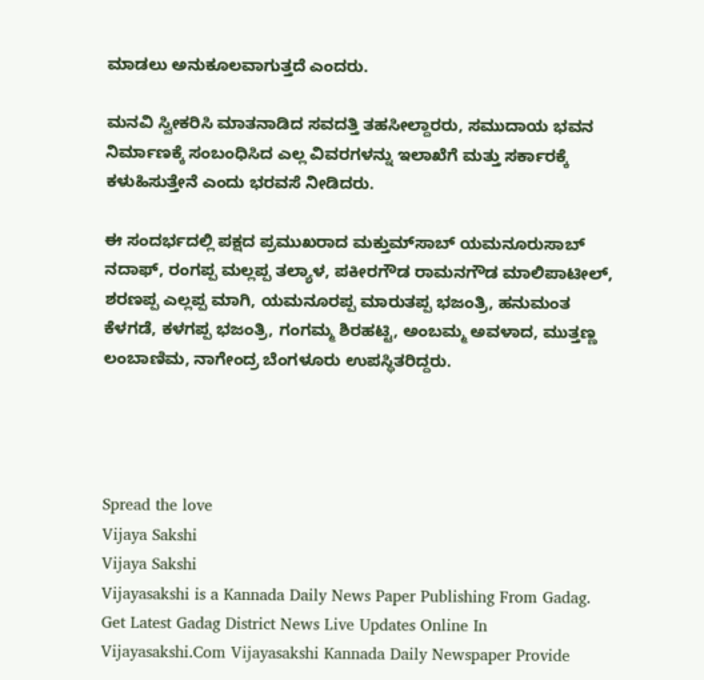ಮಾಡಲು ಅನುಕೂಲವಾಗುತ್ತದೆ ಎಂದರು.

ಮನವಿ ಸ್ವೀಕರಿಸಿ ಮಾತನಾಡಿದ ಸವದತ್ತಿ ತಹಸೀಲ್ದಾರರು, ಸಮುದಾಯ ಭವನ ನಿರ್ಮಾಣಕ್ಕೆ ಸಂಬಂಧಿಸಿದ ಎಲ್ಲ ವಿವರಗಳನ್ನು ಇಲಾಖೆಗೆ ಮತ್ತು ಸರ್ಕಾರಕ್ಕೆ ಕಳುಹಿಸುತ್ತೇನೆ ಎಂದು ಭರವಸೆ ನೀಡಿದರು.

ಈ ಸಂದರ್ಭದಲ್ಲಿ ಪಕ್ಷದ ಪ್ರಮುಖರಾದ ಮಕ್ತುಮ್‌ಸಾಬ್ ಯಮನೂರುಸಾಬ್ ನದಾಫ್, ರಂಗಪ್ಪ ಮಲ್ಲಪ್ಪ ತಲ್ಯಾಳ, ಪಕೀರಗೌಡ ರಾಮನಗೌಡ ಮಾಲಿಪಾಟೀಲ್, ಶರಣಪ್ಪ ಎಲ್ಲಪ್ಪ ಮಾಗಿ, ಯಮನೂರಪ್ಪ ಮಾರುತಪ್ಪ ಭಜಂತ್ರಿ, ಹನುಮಂತ ಕೆಳಗಡೆ, ಕಳಗಪ್ಪ ಭಜಂತ್ರಿ, ಗಂಗಮ್ಮ ಶಿರಹಟ್ಟಿ, ಅಂಬಮ್ಮ ಅವಳಾದ, ಮುತ್ತಣ್ಣ ಲಂಬಾಣಿಮ, ನಾಗೇಂದ್ರ ಬೆಂಗಳೂರು ಉಪಸ್ಥಿತರಿದ್ದರು.




Spread the love
Vijaya Sakshi
Vijaya Sakshi
Vijayasakshi is a Kannada Daily News Paper Publishing From Gadag. Get Latest Gadag District News Live Updates Online In Vijayasakshi.Com Vijayasakshi Kannada Daily Newspaper Provide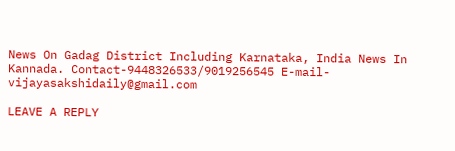News On Gadag District Including Karnataka, India News In Kannada. Contact-9448326533/9019256545 E-mail-vijayasakshidaily@gmail.com

LEAVE A REPLY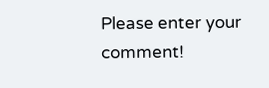Please enter your comment!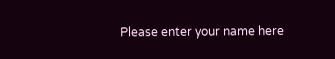Please enter your name here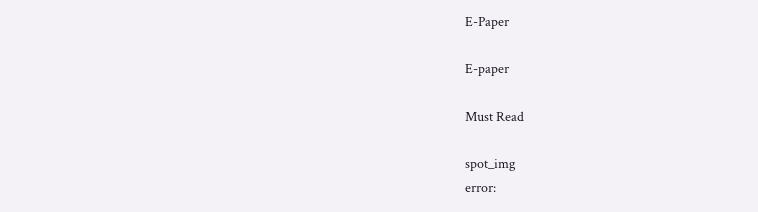E-Paper

E-paper

Must Read

spot_img
error: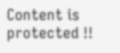Content is protected !!